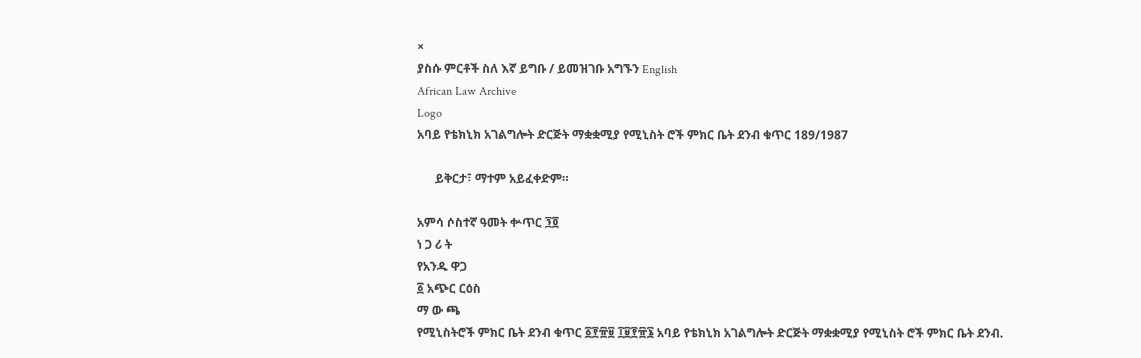×
ያስሱ ምርቶች ስለ እኛ ይግቡ / ይመዝገቡ አግኙን English
African Law Archive
Logo
አባይ የቴክኒክ አገልግሎት ድርጅት ማቋቋሚያ የሚኒስት ሮች ምክር ቤት ደንብ ቁጥር 189/1987

      ይቅርታ፣ ማተም አይፈቀድም።

አምሳ ሶስተኛ ዓመት ቍጥር ፺፬
ነ ጋ ሪ ት
የአንዱ ዋጋ
፩ አጭር ርዕስ
ማ ው ጫ
የሚኒስትሮች ምክር ቤት ደንብ ቁጥር ፩፻፹፱ ፲፱፻፹፮ አባይ የቴክኒክ አገልግሎት ድርጅት ማቋቋሚያ የሚኒስት ሮች ምክር ቤት ደንብ.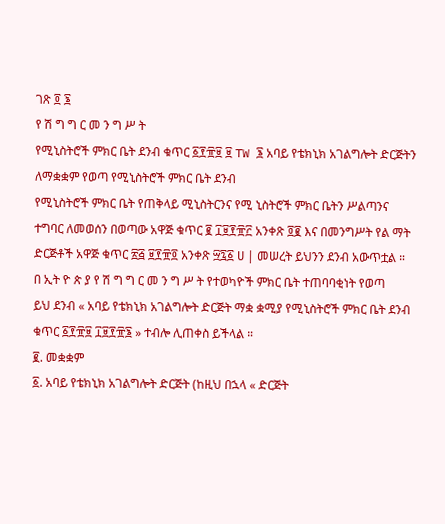ገጽ ፬ ፮
የ ሽ ግ ግ ር መ ን ግ ሥ ት
የሚኒስትሮች ምክር ቤት ደንብ ቁጥር ፩፻፹፱ ፱ TW ፮ አባይ የቴክኒክ አገልግሎት ድርጅትን ለማቋቋም የወጣ የሚኒስትሮች ምክር ቤት ደንብ
የሚኒስትሮች ምክር ቤት የጠቅላይ ሚኒስትርንና የሚ ኒስትሮች ምክር ቤትን ሥልጣንና ተግባር ለመወሰን በወጣው አዋጅ ቁጥር ፪ ፲፱፻፹፫ አንቀጽ ፬፪ እና በመንግሥት የል ማት ድርጅቶች አዋጅ ቁጥር ፳፭ ፱፻፹፬ አንቀጽ ፵፯፩ ሀ | መሠረት ይህንን ደንብ አውጥቷል ።
በ ኢት ዮ ጵ ያ የ ሽ ግ ግ ር መ ን ግ ሥ ት የተወካዮች ምክር ቤት ተጠባባቂነት የወጣ
ይህ ደንብ « አባይ የቴክኒክ አገልግሎት ድርጅት ማቋ ቋሚያ የሚኒስትሮች ምክር ቤት ደንብ ቁጥር ፩፻፹፱ ፲፱፻፹፮ » ተብሎ ሊጠቀስ ይችላል ።
፪. መቋቋም
፩. አባይ የቴክኒክ አገልግሎት ድርጅት (ከዚህ በኋላ « ድርጅት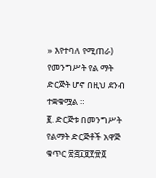» እየተባለ የሚጠራ) የመንግሥት የል ማት ድርጅት ሆኖ በዚህ ደንብ ተቋቁሟል ።
፪. ድርጅቱ በመንግሥት የልማት ድርጅቶች አዋጅ ቁጥር ፳፭፲፱፻፹፬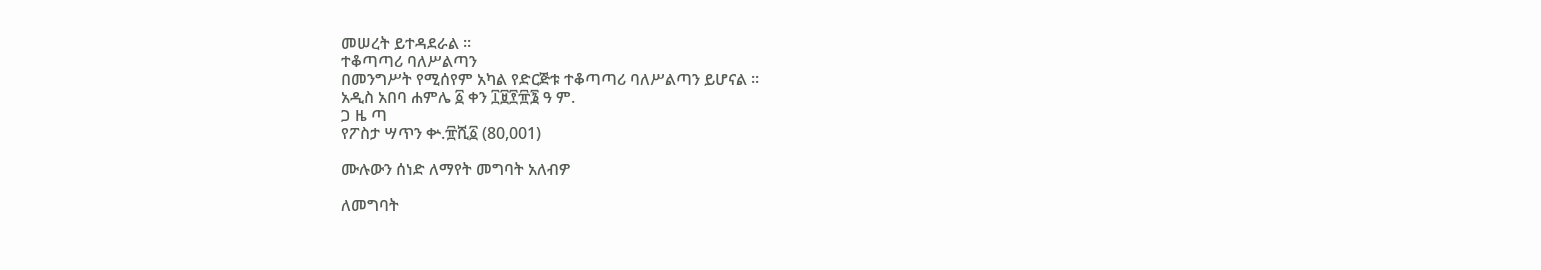መሠረት ይተዳደራል ።
ተቆጣጣሪ ባለሥልጣን
በመንግሥት የሚሰየም አካል የድርጅቱ ተቆጣጣሪ ባለሥልጣን ይሆናል ።
አዲስ አበባ ሐምሌ ፩ ቀን ፲፱፻፹፮ ዓ ም.
ጋ ዜ ጣ
የፖስታ ሣጥን ቍ.፹ሺ፩ (80,001)

ሙሉውን ሰነድ ለማየት መግባት አለብዎ

ለመግባት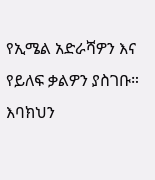የኢሜል አድራሻዎን እና የይለፍ ቃልዎን ያስገቡ።
እባክህን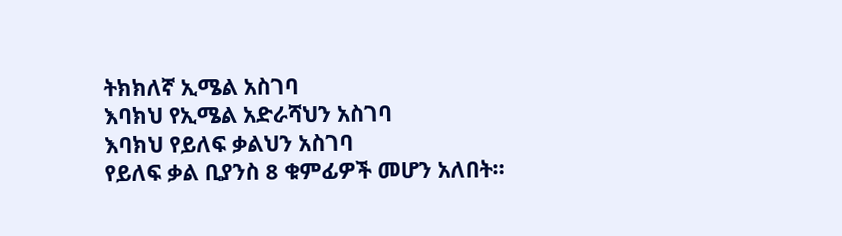ትክክለኛ ኢሜል አስገባ
እባክህ የኢሜል አድራሻህን አስገባ
እባክህ የይለፍ ቃልህን አስገባ
የይለፍ ቃል ቢያንስ 8 ቁምፊዎች መሆን አለበት።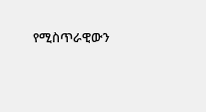የሚስጥራዊውን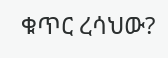ቁጥር ረሳህው?